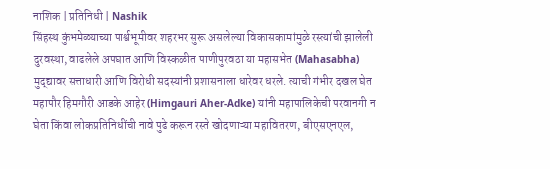नाशिक | प्रतिनिधी | Nashik
सिंहस्थ कुंभमेळ्याच्या पार्श्वभूमीवर शहरभर सुरू असलेल्या विकासकामांमुळे रस्त्यांची झालेली दुरवस्था, वाढलेले अपघात आणि विस्कळीत पाणीपुरवठा या महासभेत (Mahasabha) मुद्द्यावर सत्ताधारी आणि विरोधी सदस्यांनी प्रशासनाला धारेवर धरले. त्याची गंभीर दखल घेत महापौर हिमगौरी आडके आहेर (Himgauri Aher-Adke) यांनी महापालिकेची परवानगी न घेता किंवा लोकप्रतिनिधींची नावे पुढे करून रस्ते खोदणाऱ्या महावितरण, बीएसएनएल,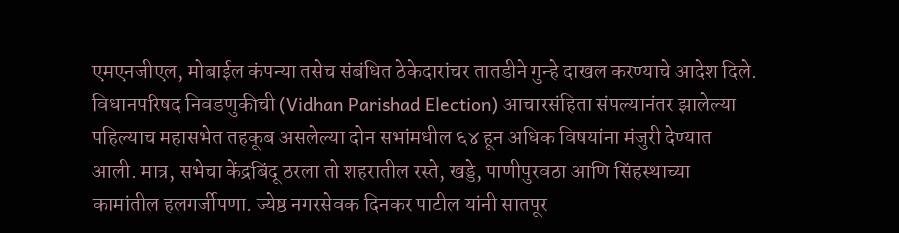एमएनजीएल, मोबाईल कंपन्या तसेच संबंधित ठेकेदारांचर तातडीने गुन्हे दाखल करण्याचे आदेश दिले.
विधानपरिषद निवडणुकीची (Vidhan Parishad Election) आचारसंहिता संपल्यानंतर झालेल्या पहिल्याच महासभेत तहकूब असलेल्या दोन सभांमधील ६४ हून अधिक विषयांना मंजुरी देण्यात आली. मात्र, सभेचा केंद्रबिंदू ठरला तो शहरातील रस्ते, खड्डे, पाणीपुरवठा आणि सिंहस्थाच्या कामांतील हलगर्जीपणा. ज्येष्ठ नगरसेवक दिनकर पाटील यांनी सातपूर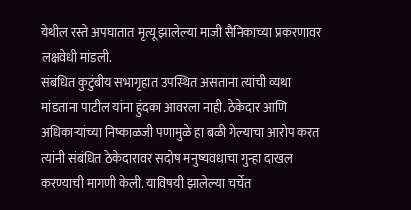येथील रस्ते अपघातात मृत्यू झालेल्या माजी सैनिकाच्या प्रकरणावर लक्षवेधी मांडली.
संबंधित कुटुंबीय सभागृहात उपस्थित असताना त्यांची व्यथा मांडताना पाटील यांना हुंदका आवरला नाही. ठेकेदार आणि अधिकाऱ्यांच्या निष्काळजी पणामुळे हा बळी गेल्याचा आरोप करत त्यांनी संबंधित ठेकेदारावर सदोष मनुष्यवधाचा गुन्हा दाखल करण्याची मागणी केली. याविषयी झालेल्या चर्चेत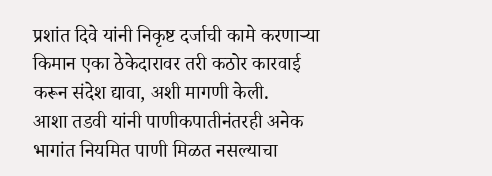प्रशांत दिवे यांनी निकृष्ट दर्जाची कामे करणाऱ्या किमान एका ठेकेदारावर तरी कठोर कारवाई करून संदेश द्यावा, अशी मागणी केली.
आशा तडवी यांनी पाणीकपातीनंतरही अनेक भागांत नियमित पाणी मिळत नसल्याचा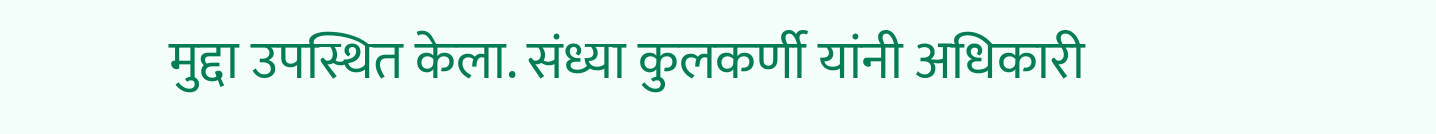मुद्दा उपस्थित केला. संध्या कुलकर्णी यांनी अधिकारी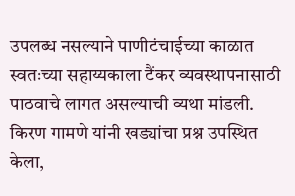उपलब्ध नसल्याने पाणीटंचाईच्या काळात स्वतःच्या सहाय्यकाला टैंकर व्यवस्थापनासाठी पाठवाचे लागत असल्याची व्यथा मांडली. किरण गामणे यांनी खड्यांचा प्रश्न उपस्थित केला,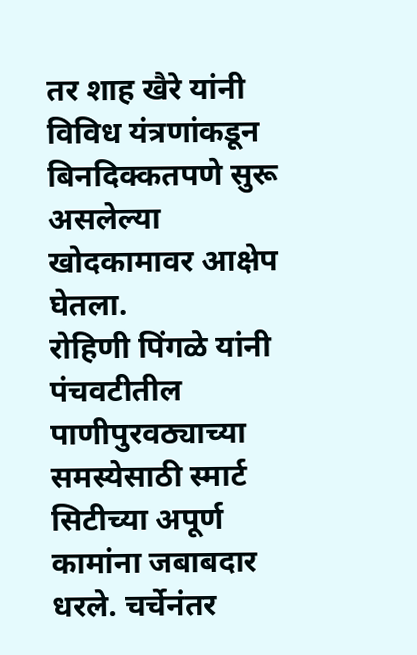तर शाह खैरे यांनी विविध यंत्रणांकडून बिनदिक्कतपणे सुरू असलेल्या खोदकामावर आक्षेप घेतला.
रोहिणी पिंगळे यांनी पंचवटीतील पाणीपुरवठ्याच्या समस्येसाठी स्मार्ट सिटीच्या अपूर्ण कामांना जबाबदार धरले. चर्चेनंतर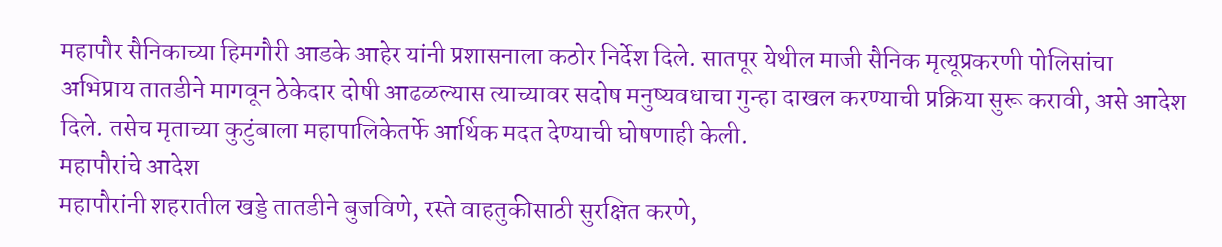महापौर सैनिकाच्या हिमगौरी आडके आहेर यांनी प्रशासनाला कठोर निर्देश दिले. सातपूर येथील माजी सैनिक मृत्यूप्रकरणी पोलिसांचा अभिप्राय तातडीने मागवून ठेकेदार दोषी आढळल्यास त्याच्यावर सदोष मनुष्यवधाचा गुन्हा दाखल करण्याची प्रक्रिया सुरू करावी, असे आदेश दिले. तसेच मृताच्या कुटुंबाला महापालिकेतर्फे आर्थिक मदत देण्याची घोषणाही केली.
महापौरांचे आदेश
महापौरांनी शहरातील खड्डे तातडीने बुजविणे, रस्ते वाहतुकीसाठी सुरक्षित करणे,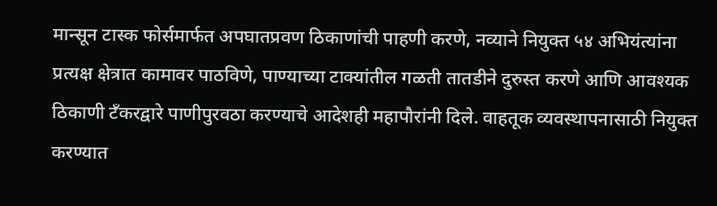मान्सून टास्क फोर्समार्फत अपघातप्रवण ठिकाणांची पाहणी करणे, नव्याने नियुक्त ५४ अभियंत्यांना प्रत्यक्ष क्षेत्रात कामावर पाठविणे, पाण्याच्या टाक्यांतील गळती तातडीने दुरुस्त करणे आणि आवश्यक ठिकाणी टँकरद्वारे पाणीपुरवठा करण्याचे आदेशही महापौरांनी दिले. वाहतूक व्यवस्थापनासाठी नियुक्त करण्यात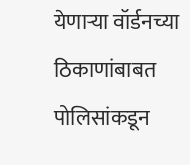येणाऱ्या वॉर्डनच्या ठिकाणांबाबत पोलिसांकडून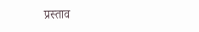प्रस्ताव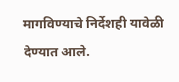मागविण्याचे निर्देशही यावेळी देण्यात आले.